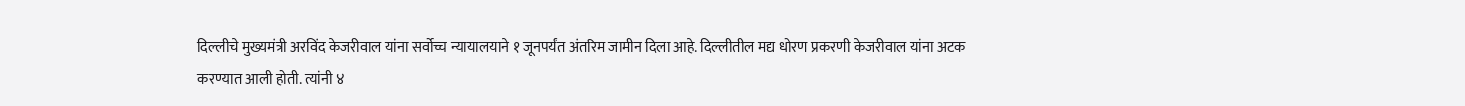दिल्लीचे मुख्यमंत्री अरविंद केजरीवाल यांना सर्वोच्च न्यायालयाने १ जूनपर्यंत अंतरिम जामीन दिला आहे. दिल्लीतील मद्य धोरण प्रकरणी केजरीवाल यांना अटक करण्यात आली होती. त्यांनी ४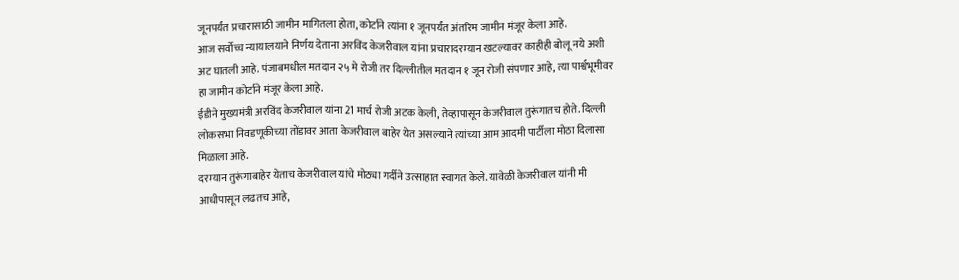जूनपर्यंत प्रचारासाठी जामीन मागितला होता, कोर्टाने त्यांना १ जूनपर्यंत अंतरिम जामीन मंजूर केला आहे.
आज सर्वोच्च न्यायालयाने निर्णय देताना अरविंद केजरीवाल यांना प्रचारादरम्यान खटल्यावर काहीही बोलू नये अशी अट घातली आहे. पंजाबमधील मतदान २५ मे रोजी तर दिल्लीतील मतदान १ जून रोजी संपणार आहे, त्या पार्श्वभूमीवर हा जामीन कोर्टाने मंजूर केला आहे.
ईडीने मुख्यमंत्री अरविंद केजरीवाल यांना 21 मार्च रोजी अटक केली, तेव्हापासून केजरीवाल तुरूंगातच होते. दिल्ली लोकसभा निवडणूकीच्या तोंडावर आता केजरीवाल बाहेर येत असल्याने त्यांच्या आम आदमी पार्टीला मोठा दिलासा मिळाला आहे.
दरम्यान तुरूंगाबाहेर येताच केजरीवाल यांचे मोठ्या गर्दीने उत्साहात स्वागत केले. यावेळी केजरीवाल यांनी मी आधीपासून लढतच आहे,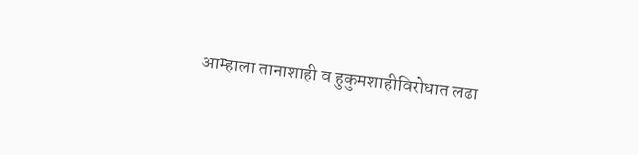आम्हाला तानाशाही व हुकुमशाहीविरोधात लढा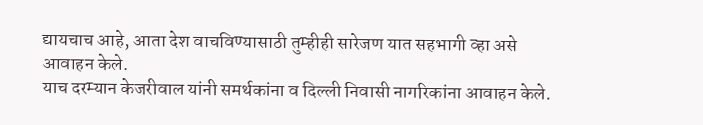द्यायचाच आहे, आता देश वाचविण्यासाठी तुम्हीही सारेजण यात सहभागी व्हा असे आवाहन केले.
याच दरम्यान केजरीवाल यांनी समर्थकांना व दिल्ली निवासी नागरिकांना आवाहन केले.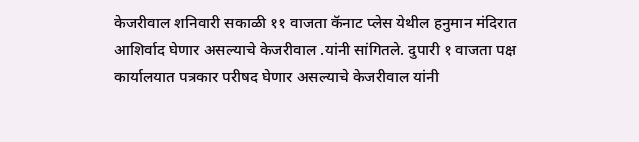केजरीवाल शनिवारी सकाळी ११ वाजता कॅनाट प्लेस येथील हनुमान मंदिरात आशिर्वाद घेणार असल्याचे केजरीवाल .यांनी सांगितले. दुपारी १ वाजता पक्ष कार्यालयात पत्रकार परीषद घेणार असल्याचे केजरीवाल यांनी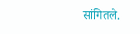सांगितले.